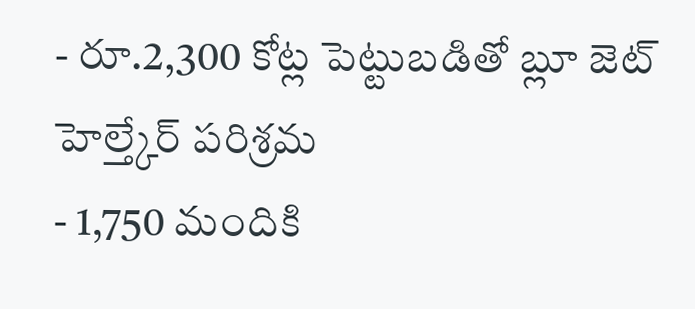- రూ.2,300 కోట్ల పెట్టుబడితో బ్లూ జెట్ హెల్త్కేర్ పరిశ్రమ
- 1,750 మందికి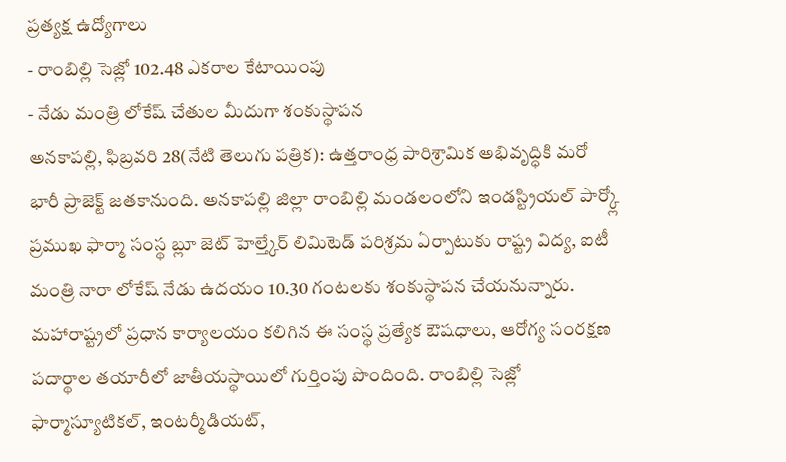ప్రత్యక్ష ఉద్యోగాలు
- రాంబిల్లి సెజ్లో 102.48 ఎకరాల కేటాయింపు
- నేడు మంత్రి లోకేష్ చేతుల మీదుగా శంకుస్థాపన
అనకాపల్లి, ఫిబ్రవరి 28(నేటి తెలుగు పత్రిక): ఉత్తరాంధ్ర పారిశ్రామిక అభివృద్ధికి మరో భారీ ప్రాజెక్ట్ జతకానుంది. అనకాపల్లి జిల్లా రాంబిల్లి మండలంలోని ఇండస్ట్రియల్ పార్క్లో ప్రముఖ ఫార్మా సంస్థ బ్లూ జెట్ హెల్త్కేర్ లిమిటెడ్ పరిశ్రమ ఏర్పాటుకు రాష్ట్ర విద్య, ఐటీ మంత్రి నారా లోకేష్ నేడు ఉదయం 10.30 గంటలకు శంకుస్థాపన చేయనున్నారు. మహారాష్ట్రలో ప్రధాన కార్యాలయం కలిగిన ఈ సంస్థ ప్రత్యేక ఔషధాలు, ఆరోగ్య సంరక్షణ పదార్థాల తయారీలో జాతీయస్థాయిలో గుర్తింపు పొందింది. రాంబిల్లి సెజ్లో ఫార్మాస్యూటికల్, ఇంటర్మీడియట్,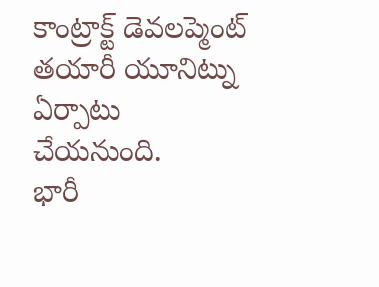కాంట్రాక్ట్ డెవలప్మెంట్ తయారీ యూనిట్ను ఏర్పాటు చేయనుంది.
భారీ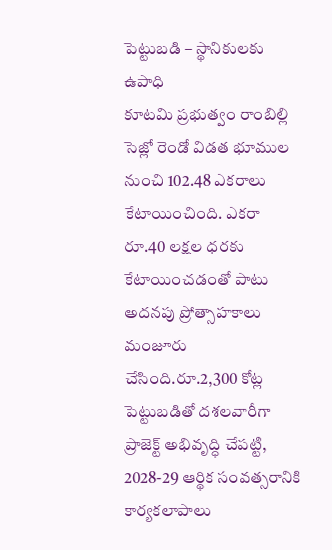పెట్టుబడి – స్థానికులకు ఉపాధి
కూటమి ప్రభుత్వం రాంబిల్లి సెజ్లో రెండో విడత భూముల నుంచి 102.48 ఎకరాలు కేటాయించింది. ఎకరా రూ.40 లక్షల ధరకు కేటాయించడంతో పాటు అదనపు ప్రోత్సాహకాలు మంజూరు చేసింది.రూ.2,300 కోట్ల పెట్టుబడితో దశలవారీగా ప్రాజెక్ట్ అభివృద్ధి చేపట్టి, 2028-29 ఆర్థిక సంవత్సరానికి కార్యకలాపాలు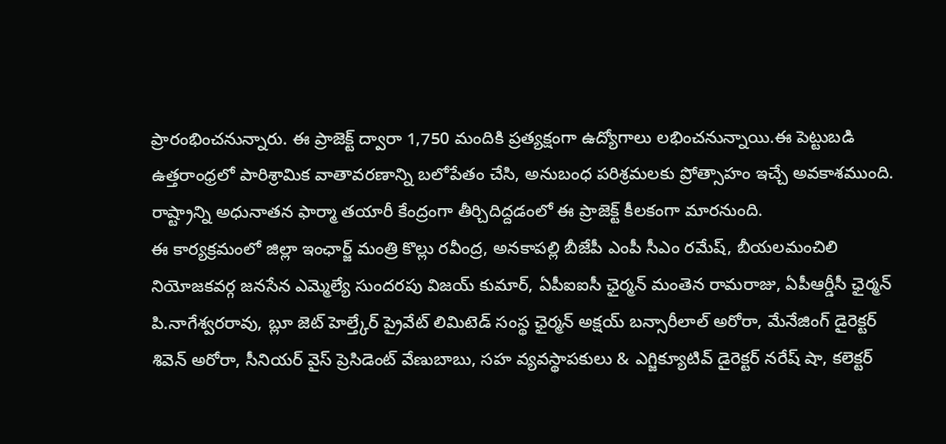ప్రారంభించనున్నారు. ఈ ప్రాజెక్ట్ ద్వారా 1,750 మందికి ప్రత్యక్షంగా ఉద్యోగాలు లభించనున్నాయి.ఈ పెట్టుబడి ఉత్తరాంధ్రలో పారిశ్రామిక వాతావరణాన్ని బలోపేతం చేసి, అనుబంధ పరిశ్రమలకు ప్రోత్సాహం ఇచ్చే అవకాశముంది. రాష్ట్రాన్ని అధునాతన ఫార్మా తయారీ కేంద్రంగా తీర్చిదిద్దడంలో ఈ ప్రాజెక్ట్ కీలకంగా మారనుంది.
ఈ కార్యక్రమంలో జిల్లా ఇంఛార్జ్ మంత్రి కొల్లు రవీంద్ర, అనకాపల్లి బీజేపీ ఎంపీ సీఎం రమేష్, బీయలమంచిలి నియోజకవర్గ జనసేన ఎమ్మెల్యే సుందరపు విజయ్ కుమార్, ఏపీఐఐసీ ఛైర్మన్ మంతెన రామరాజు, ఏపీఆర్డీసీ ఛైర్మన్ పి.నాగేశ్వరరావు, బ్లూ జెట్ హెల్త్కేర్ ప్రైవేట్ లిమిటెడ్ సంస్థ ఛైర్మన్ అక్షయ్ బన్సారీలాల్ అరోరా, మేనేజింగ్ డైరెక్టర్ శివెన్ అరోరా, సీనియర్ వైస్ ప్రెసిడెంట్ వేణుబాబు, సహ వ్యవస్థాపకులు & ఎగ్జిక్యూటివ్ డైరెక్టర్ నరేష్ షా, కలెక్టర్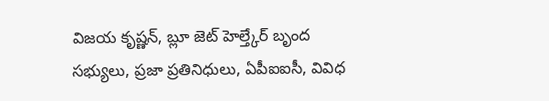విజయ కృష్ణన్, బ్లూ జెట్ హెల్త్కేర్ బృంద సభ్యులు, ప్రజా ప్రతినిధులు, ఏపీఐఐసీ, వివిధ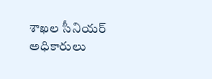శాఖల సీనియర్ అధికారులు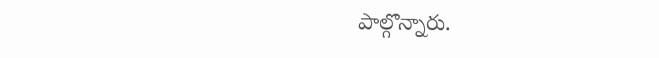పాల్గొన్నారు.